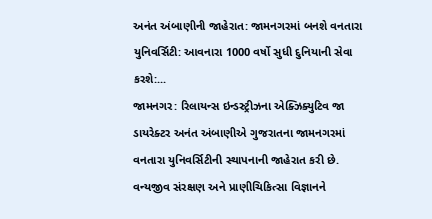અનંત અંબાણીની જાહેરાત: જામનગરમાં બનશે વનતારા યુનિવર્સિટી: આવનારા 1000 વર્ષો સુધી દુનિયાની સેવા કરશે:...
જામનગર: રિલાયન્સ ઇન્ડસ્ટ્રીઝના એક્ઝિક્યુટિવ જા ડાયરેક્ટર અનંત અંબાણીએ ગુજરાતના જામનગરમાં વનતારા યુનિવર્સિટીની સ્થાપનાની જાહેરાત કરી છે. વન્યજીવ સંરક્ષણ અને પ્રાણીચિકિત્સા વિજ્ઞાનને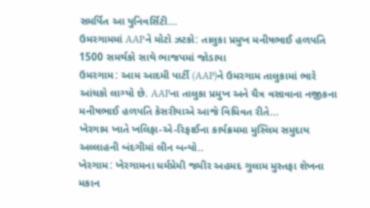સમર્પિત આ યુનિવર્સિટી...
ઉમરગામમાં AAPને મોટો ઝટકો: તાલુકા પ્રમુખ મનીષભાઈ હળપતિ 1500 સમર્થકો સાથે ભાજપમાં જોડાયા
ઉમરગામ: આમ આદમી પાર્ટી (AAP)ને ઉમરગામ તાલુકામાં ભારે આંચકો લાગ્યો છે. AAPના તાલુકા પ્રમુખ અને ચૈત્ર વસાવાના નજીકના મનીષભાઈ હળપતિ કેસરીયાએ આજે વિધિવત રીતે...
ખેરગામ ખાતે ખલિફા-એ-રિફાઈના કાર્યક્રમમા મુસ્લિમ સમુદાય અલ્લાહની બંદગીમાં લીન બન્યો..
ખેરગામ: ખેરગામના ધર્મપ્રેમી જમીર અહમદ ગુલામ મુસ્તફા શેખના મકાન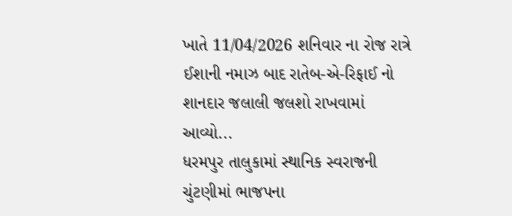ખાતે 11/04/2026 શનિવાર ના રોજ રાત્રે ઈશાની નમાઝ બાદ રાતેબ-એ-રિફાઈ નો શાનદાર જલાલી જલશો રાખવામાં આવ્યો...
ધરમપુર તાલુકામાં સ્થાનિક સ્વરાજની ચુંટણીમાં ભાજપના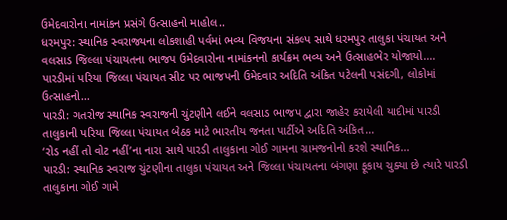ઉમેદવારોના નામાંકન પ્રસંગે ઉત્સાહનો માહોલ..
ધરમપુર: સ્થાનિક સ્વરાજ્યના લોકશાહી પર્વમાં ભવ્ય વિજયના સંકલ્પ સાથે ધરમપુર તાલુકા પંચાયત અને વલસાડ જિલ્લા પંચાયતના ભાજપ ઉમેદવારોના નામાંકનનો કાર્યક્રમ ભવ્ય અને ઉત્સાહભેર યોજાયો....
પારડીમાં પરિયા જિલ્લા પંચાયત સીટ પર ભાજપની ઉમેદવાર અદિતિ અંકિત પટેલની પસંદગી, લોકોમાં ઉત્સાહનો...
પારડી: ગતરોજ સ્થાનિક સ્વરાજની ચુંટણીને લઈને વલસાડ ભાજપ દ્વારા જાહેર કરાયેલી યાદીમાં પારડી તાલુકાની પરિયા જિલ્લા પંચાયત બેઠક માટે ભારતીય જનતા પાર્ટીએ અદિતિ અંકિત...
‘રોડ નહીં તો વોટ નહીં’ના નારા સાથે પારડી તાલુકાના ગોઈ ગામના ગ્રામજનોનો કરશે સ્થાનિક...
પારડી: સ્થાનિક સ્વરાજ ચુંટણીના તાલુકા પંચાયત અને જિલ્લા પંચાયતના બંગણા ફૂકાય ચુક્યા છે ત્યારે પારડી તાલુકાના ગોઈ ગામે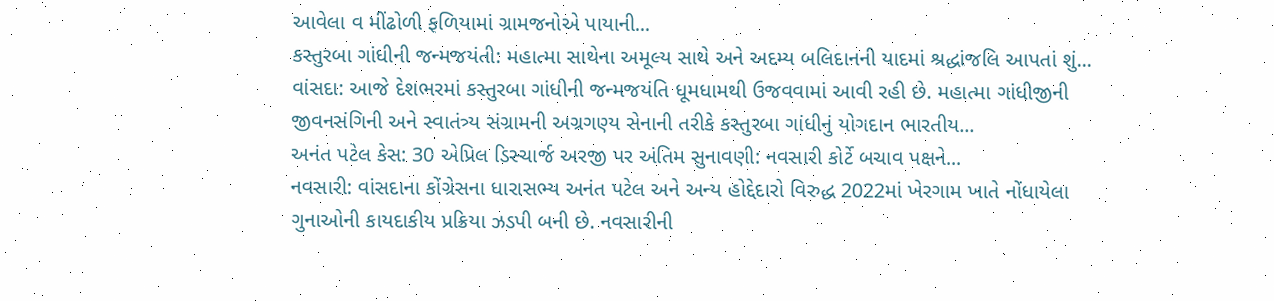આવેલા વ મીંઢોળી ફળિયામાં ગ્રામજનોએ પાયાની...
કસ્તુરબા ગાંધીની જન્મજયંતી: મહાત્મા સાથેના અમૂલ્ય સાથે અને અદમ્ય બલિદાનની યાદમાં શ્રદ્ધાંજલિ આપતાં શું...
વાંસદા: આજે દેશભરમાં કસ્તુરબા ગાંધીની જન્મજયંતિ ધૂમધામથી ઉજવવામાં આવી રહી છે. મહાત્મા ગાંધીજીની જીવનસંગિની અને સ્વાતંત્ર્ય સંગ્રામની અગ્રગણ્ય સેનાની તરીકે કસ્તુરબા ગાંધીનું યોગદાન ભારતીય...
અનંત પટેલ કેસ: 30 એપ્રિલ ડિસ્ચાર્જ અરજી પર અંતિમ સુનાવણી: નવસારી કોર્ટે બચાવ પક્ષને...
નવસારી: વાંસદાના કોંગ્રેસના ધારાસભ્ય અનંત પટેલ અને અન્ય હોદ્દેદારો વિરુદ્ધ 2022માં ખેરગામ ખાતે નોંધાયેલા ગુનાઓની કાયદાકીય પ્રક્રિયા ઝડપી બની છે. નવસારીની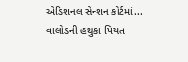એડિશનલ સેન્શન કોર્ટમાં...
વાલોડની હથુકા પિયત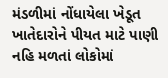મંડળીમાં નોંધાયેલા ખેડૂત ખાતેદારોને પીયત માટે પાણી નહિ મળતાં લોકોમાં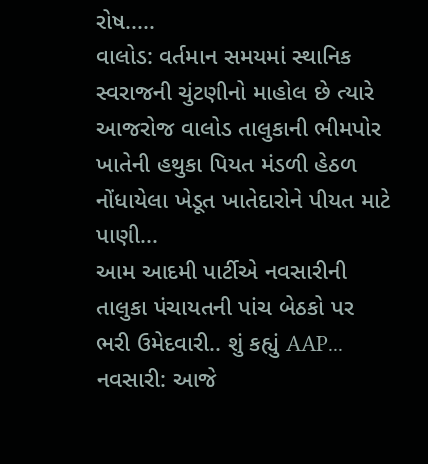રોષ.....
વાલોડ: વર્તમાન સમયમાં સ્થાનિક સ્વરાજની ચુંટણીનો માહોલ છે ત્યારે આજરોજ વાલોડ તાલુકાની ભીમપોર ખાતેની હથુકા પિયત મંડળી હેઠળ નોંધાયેલા ખેડૂત ખાતેદારોને પીયત માટે પાણી...
આમ આદમી પાર્ટીએ નવસારીની તાલુકા પંચાયતની પાંચ બેઠકો પર ભરી ઉમેદવારી.. શું કહ્યું AAP...
નવસારી: આજે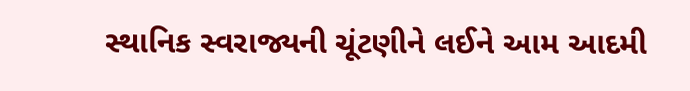સ્થાનિક સ્વરાજ્યની ચૂંટણીને લઈને આમ આદમી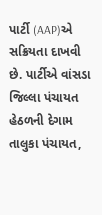પાર્ટી (AAP)એ સક્રિયતા દાખવી છે. પાર્ટીએ વાંસડા જિલ્લા પંચાયત હેઠળની દેગામ તાલુકા પંચાયત,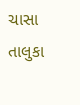ચાસા તાલુકા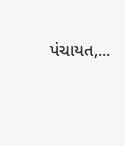પંચાયત,...